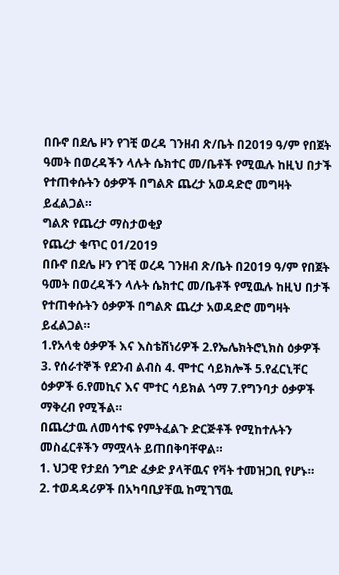በቡኖ በደሌ ዞን የገቺ ወረዳ ገንዘብ ጽ/ቤት በ2019 ዓ/ም የበጀት ዓመት በወረዳችን ላሉት ሴክተር መ/ቤቶች የሚዉሉ ከዚህ በታች የተጠቀሱትን ዕቃዎች በግልጽ ጨረታ አወዳድሮ መግዛት ይፈልጋል።
ግልጽ የጨረታ ማስታወቂያ
የጨረታ ቁጥር 01/2019
በቡኖ በደሌ ዞን የገቺ ወረዳ ገንዘብ ጽ/ቤት በ2019 ዓ/ም የበጀት ዓመት በወረዳችን ላሉት ሴክተር መ/ቤቶች የሚዉሉ ከዚህ በታች የተጠቀሱትን ዕቃዎች በግልጽ ጨረታ አወዳድሮ መግዛት ይፈልጋል።
1.የአላቂ ዕቃዎች እና እስቴሽነሪዎች 2.የኤሌክትሮኒክስ ዕቃዎች 3. የሰራተኞች የደንብ ልብስ 4. ሞተር ሳይክሎች 5.የፈርኒቸር ዕቃዎች 6.የመኪና እና ሞተር ሳይክል ጎማ 7.የግንባታ ዕቃዎች ማቅረብ የሚችል።
በጨረታዉ ለመሳተፍ የምትፈልጉ ድርጅቶች የሚከተሉትን መስፈርቶችን ማሟላት ይጠበቅባቸዋል።
1. ህጋዊ የታደሰ ንግድ ፈቃድ ያላቸዉና የቫት ተመዝጋቢ የሆኑ።
2. ተወዳዳሪዎች በአካባቢያቸዉ ከሚገኘዉ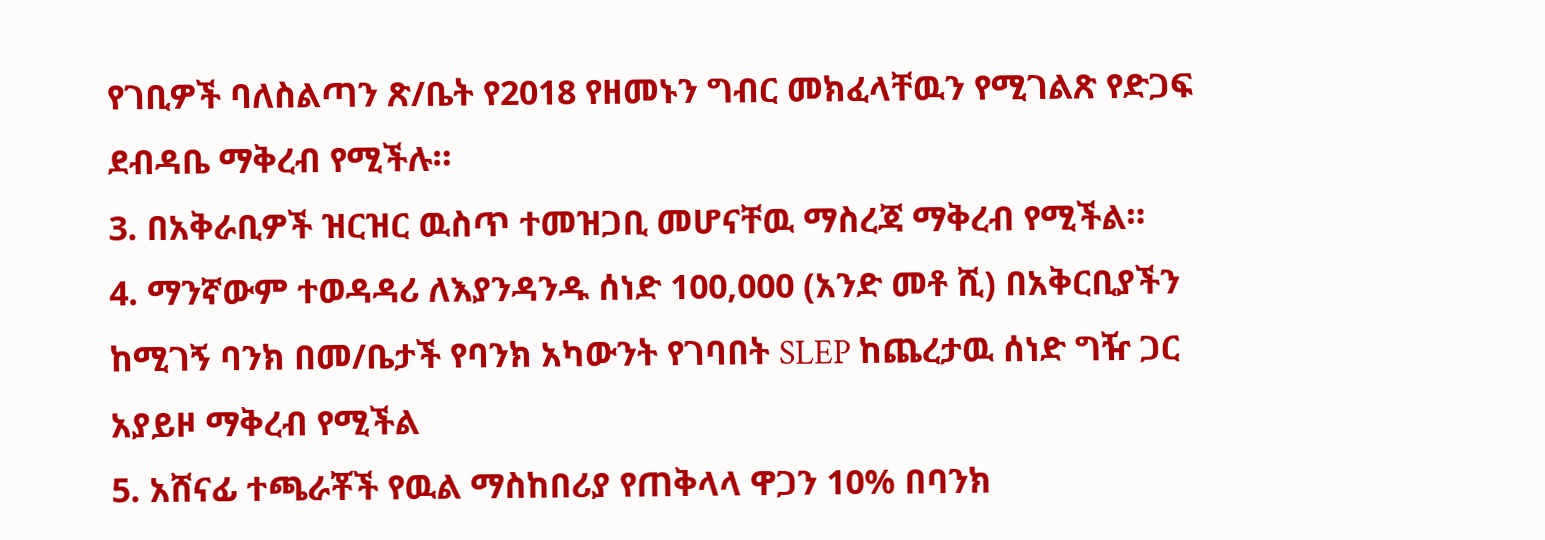የገቢዎች ባለስልጣን ጽ/ቤት የ2018 የዘመኑን ግብር መክፈላቸዉን የሚገልጽ የድጋፍ ደብዳቤ ማቅረብ የሚችሉ።
3. በአቅራቢዎች ዝርዝር ዉስጥ ተመዝጋቢ መሆናቸዉ ማስረጃ ማቅረብ የሚችል።
4. ማንኛውም ተወዳዳሪ ለእያንዳንዱ ሰነድ 100,000 (አንድ መቶ ሺ) በአቅርቢያችን ከሚገኝ ባንክ በመ/ቤታች የባንክ አካውንት የገባበት SLEP ከጨረታዉ ሰነድ ግዥ ጋር አያይዞ ማቅረብ የሚችል
5. አሸናፊ ተጫራቾች የዉል ማስከበሪያ የጠቅላላ ዋጋን 10% በባንክ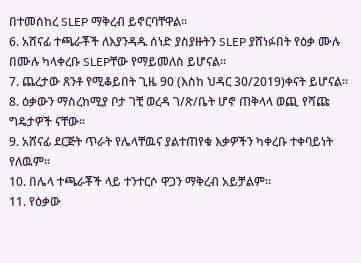በተመሰከረ SLEP ማቅረብ ይኖርባቸዋል።
6. አሸናፊ ተጫራቾች ለእያንዳዱ ሰነድ ያስያዙትን SLEP ያሸነፉበት የዕቃ ሙሉ በሙሉ ካላቀረቡ SLEPቸው የማይመለስ ይሆናል።
7. ጨረታው ጸንቶ የሚቆይበት ጊዜ 90 (እስከ ህዳር 30/2019)ቀናት ይሆናል።
8. ዕቃውን ማስረከሚያ ቦታ ገቺ ወረዳ ገ/ጽ/ቤት ሆኖ ጠቅላላ ወጪ የሻጩ ግዴታዎች ናቸው።
9. አሸናፊ ደርጅት ጥራት የሌላቸዉና ያልተጠየቁ እቃዎችን ካቀረቡ ተቀባይነት የለዉም።
10. በሌላ ተጫራቾች ላይ ተንተርሶ ዋጋን ማቅረብ አይቻልም።
11. የዕቃው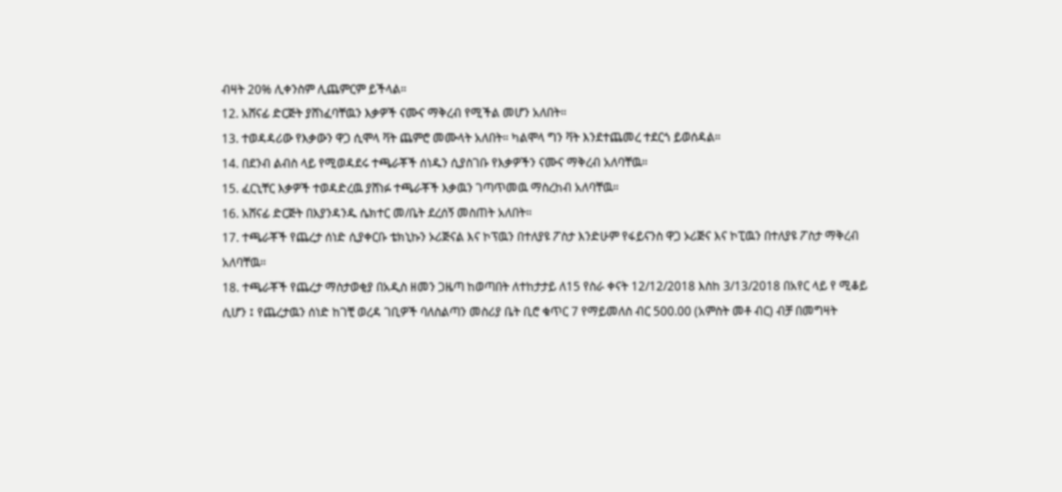ብዛት 20% ሊቀንስም ሊጨምርም ይችላል።
12. አሸናፊ ድርጅት ያሸነፈባቸዉን እቃዎች ናሙና ማቅረብ የሚችል መሆን አለበት።
13. ተወዳዳሪው የእቃውን ዋጋ ሲሞላ ቫት ጨምሮ መሙላት አለበት። ካልሞላ ግን ቫት እንደተጨመረ ተደርጎ ይወሰዳል።
14. በደንብ ልብስ ላይ የሚወዳደሩ ተጫራቾች ሰነዱን ሲያስገቡ የእቃዎችን ናሙና ማቅረብ አለባቸዉ።
15. ፈርኒቸር እቃዎች ተወዳድረዉ ያሸነፉ ተጫራቾች እቃዉን ገጣጥመዉ ማስረከብ አለባቸዉ።
16. አሸናፊ ድርጅት በእያንዳንዱ ሴክተር መ/ቤት ደረሰኝ መስጠት አለበት።
17. ተጫራቾች የጨረታ ሰነድ ሲያቀርቡ ቴክኒኩን ኦሪጅናል እና ኮፕዉን በተለያዩ ፖስታ እንድሁም የፋይናንስ ዋጋ ኦሪጅና እና ኮፒዉን በተለያዩ ፖስታ ማቅረብ አለባቸዉ።
18. ተጫራቾች የጨረታ ማስታወቂያ በአዲስ ዘመን ጋዜጣ ከወጣበት ለተከታታይ ለ15 የስራ ቀናት 12/12/2018 እስከ 3/13/2018 በአየር ላይ የ ሚቆይ ሲሆን ፤ የጨረታዉን ሰነድ ከገቺ ወረዳ ገቢዎች ባለስልጣን መስሪያ ቤት ቢሮ ቁጥር 7 የማይመለስ ብር 500.00 (አምስት መቶ ብር) ብቻ በመግዛት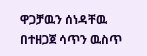ዋጋቻዉን ሰነዳቸዉ በተዘጋጀ ሳጥን ዉስጥ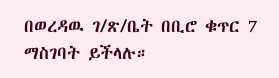በወረዳዉ ገ/ጽ/ቤት በቢሮ ቁጥር 7 ማስገባት ይችላሉ።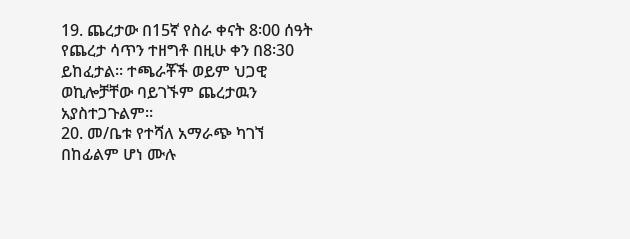19. ጨረታው በ15ኛ የስራ ቀናት 8፡00 ሰዓት የጨረታ ሳጥን ተዘግቶ በዚሁ ቀን በ8፡30 ይከፈታል። ተጫራቾች ወይም ህጋዊ ወኪሎቻቸው ባይገኙም ጨረታዉን አያስተጋጉልም።
20. መ/ቤቱ የተሻለ አማራጭ ካገኘ በከፊልም ሆነ ሙሉ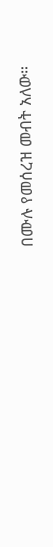በሙሉ የመሰረዝ መብት አለው።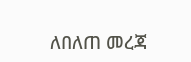ለበለጠ መረጃ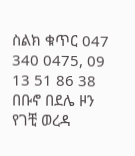ስልክ ቁጥር 047 340 0475, 09 13 51 86 38
በቡኖ በደሌ ዞን የገቺ ወረዳ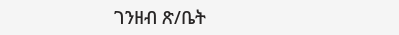ገንዘብ ጽ/ቤት